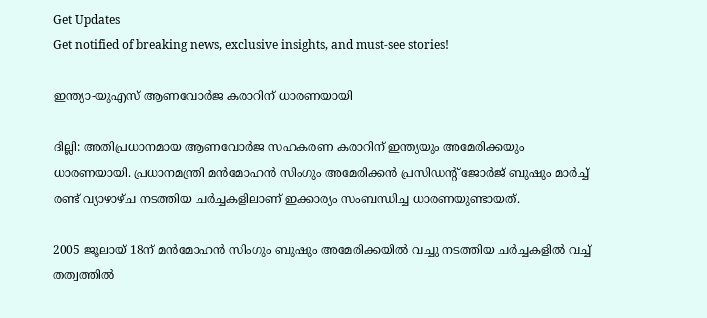Get Updates
Get notified of breaking news, exclusive insights, and must-see stories!

ഇന്ത്യാ-യുഎസ് ആണവോര്‍ജ കരാറിന് ധാരണയായി

ദില്ലി: അതിപ്രധാനമായ ആണവോര്‍ജ സഹകരണ കരാറിന് ഇന്ത്യയും അമേരിക്കയും ധാരണയായി. പ്രധാനമന്ത്രി മന്‍മോഹന്‍ സിംഗും അമേരിക്കന്‍ പ്രസിഡന്റ് ജോര്‍ജ് ബുഷും മാര്‍ച്ച് രണ്ട് വ്യാഴാഴ്ച നടത്തിയ ചര്‍ച്ചകളിലാണ് ഇക്കാര്യം സംബന്ധിച്ച ധാരണയുണ്ടായത്.

2005 ജൂലായ് 18ന് മന്‍മോഹന്‍ സിംഗും ബുഷും അമേരിക്കയില്‍ വച്ചു നടത്തിയ ചര്‍ച്ചകളില്‍ വച്ച് തത്വത്തില്‍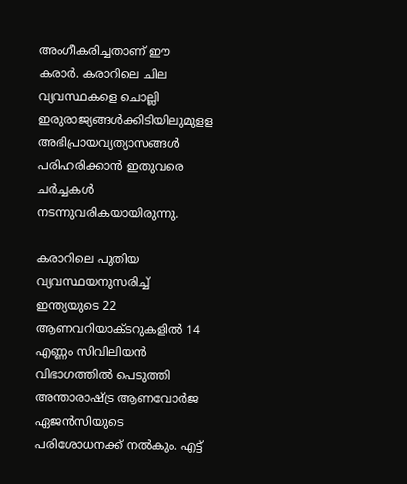അംഗീകരിച്ചതാണ് ഈ കരാര്‍. കരാറിലെ ചില വ്യവസ്ഥകളെ ചൊല്ലി ഇരുരാജ്യങ്ങള്‍ക്കിടിയിലുമുളള അഭിപ്രായവ്യത്യാസങ്ങള്‍ പരിഹരിക്കാന്‍ ഇതുവരെ ചര്‍ച്ചകള്‍ നടന്നുവരികയായിരുന്നു.

കരാറിലെ പുതിയ വ്യവസ്ഥയനുസരിച്ച് ഇന്ത്യയുടെ 22 ആണവറിയാക്ടറുകളില്‍ 14 എണ്ണം സിവിലിയന്‍ വിഭാഗത്തില്‍ പെടുത്തി അന്താരാഷ്ട്ര ആണവോര്‍ജ ഏജന്‍സിയുടെ പരിശോധനക്ക് നല്‍കും. എട്ട്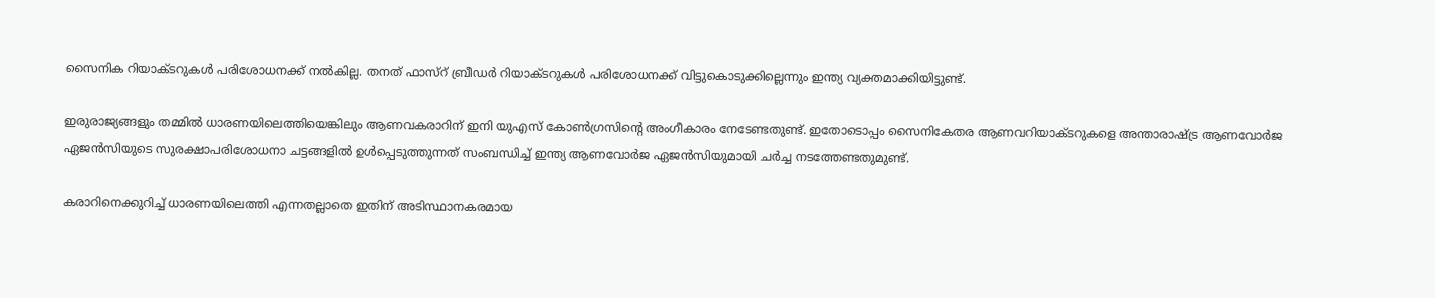സൈനിക റിയാക്ടറുകള്‍ പരിശോധനക്ക് നല്‍കില്ല. തനത് ഫാസ്റ് ബ്രീഡര്‍ റിയാക്ടറുകള്‍ പരിശോധനക്ക് വിട്ടുകൊടുക്കില്ലെന്നും ഇന്ത്യ വ്യക്തമാക്കിയിട്ടുണ്ട്.

ഇരുരാജ്യങ്ങളും തമ്മില്‍ ധാരണയിലെത്തിയെങ്കിലും ആണവകരാറിന് ഇനി യുഎസ് കോണ്‍ഗ്രസിന്റെ അംഗീകാരം നേടേണ്ടതുണ്ട്. ഇതോടൊപ്പം സൈനികേതര ആണവറിയാക്ടറുകളെ അന്താരാഷ്ട്ര ആണവോര്‍ജ ഏജന്‍സിയുടെ സുരക്ഷാപരിശോധനാ ചട്ടങ്ങളില്‍ ഉള്‍പ്പെടുത്തുന്നത് സംബന്ധിച്ച് ഇന്ത്യ ആണവോര്‍ജ ഏജന്‍സിയുമായി ചര്‍ച്ച നടത്തേണ്ടതുമുണ്ട്.

കരാറിനെക്കുറിച്ച് ധാരണയിലെത്തി എന്നതല്ലാതെ ഇതിന് അടിസ്ഥാനകരമായ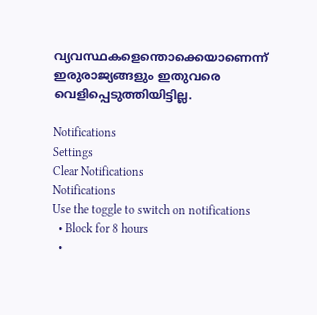വ്യവസ്ഥകളെന്തൊക്കെയാണെന്ന് ഇരുരാജ്യങ്ങളും ഇതുവരെ വെളിപ്പെടുത്തിയിട്ടില്ല.

Notifications
Settings
Clear Notifications
Notifications
Use the toggle to switch on notifications
  • Block for 8 hours
  •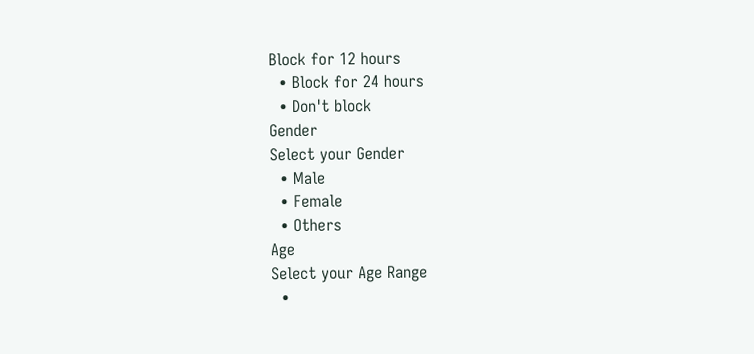Block for 12 hours
  • Block for 24 hours
  • Don't block
Gender
Select your Gender
  • Male
  • Female
  • Others
Age
Select your Age Range
  •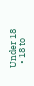Under 18
  • 18 to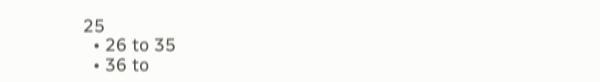25
  • 26 to 35
  • 36 to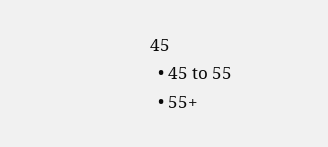45
  • 45 to 55
  • 55+